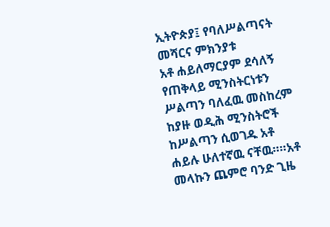ኢትዮጵያ፤ የባለሥልጣናት መሻርና ምክንያቱ
አቶ ሐይለማርያም ደሳለኝ የጠቅላይ ሚንስትርነቱን ሥልጣን ባለፈዉ መስከረም ከያዙ ወዲሕ ሚንስትሮች ከሥልጣን ሲወገዱ አቶ ሐይሉ ሁለተኛዉ ናቸዉ።።አቶ መላኩን ጨምሮ ባንድ ጊዜ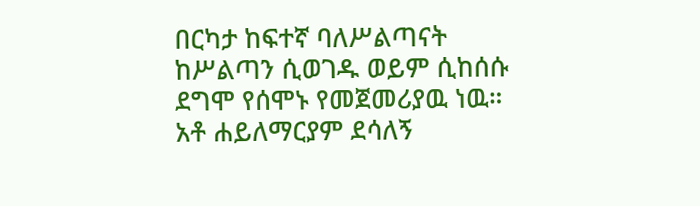በርካታ ከፍተኛ ባለሥልጣናት ከሥልጣን ሲወገዱ ወይም ሲከሰሱ ደግሞ የሰሞኑ የመጀመሪያዉ ነዉ።
አቶ ሐይለማርያም ደሳለኝ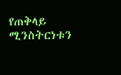የጠቅላይ ሚንስትርነቱን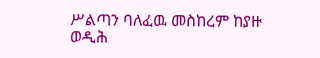ሥልጣን ባለፈዉ መስከረም ከያዙ ወዲሕ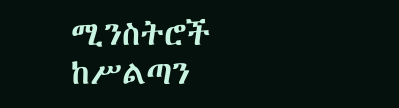ሚንስትሮች ከሥልጣን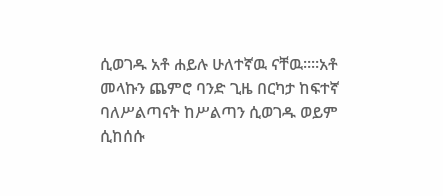ሲወገዱ አቶ ሐይሉ ሁለተኛዉ ናቸዉ።።አቶ መላኩን ጨምሮ ባንድ ጊዜ በርካታ ከፍተኛ ባለሥልጣናት ከሥልጣን ሲወገዱ ወይም ሲከሰሱ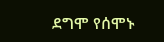ደግሞ የሰሞኑ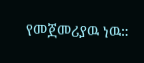የመጀመሪያዉ ነዉ።